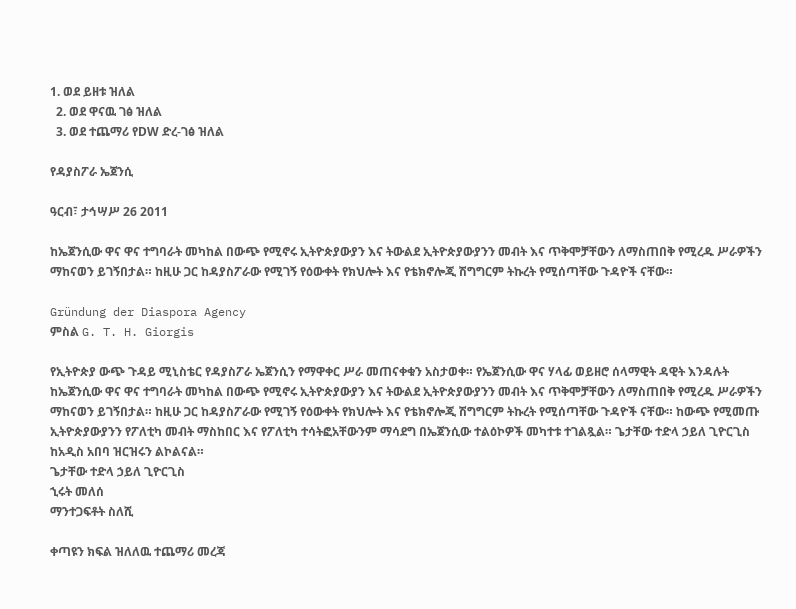1. ወደ ይዘቱ ዝለል
  2. ወደ ዋናዉ ገፅ ዝለል
  3. ወደ ተጨማሪ የDW ድረ-ገፅ ዝለል

የዳያስፖራ ኤጀንሲ

ዓርብ፣ ታኅሣሥ 26 2011

ከኤጀንሲው ዋና ዋና ተግባራት መካከል በውጭ የሚኖሩ ኢትዮጵያውያን እና ትውልደ ኢትዮጵያውያንን መብት እና ጥቅሞቻቸውን ለማስጠበቅ የሚረዱ ሥራዎችን ማከናወን ይገኝበታል። ከዚሁ ጋር ከዳያስፖራው የሚገኝ የዕውቀት የክህሎት እና የቴክኖሎጂ ሽግግርም ትኩረት የሚሰጣቸው ጉዳዮች ናቸው።

Gründung der Diaspora Agency
ምስል G. T. H. Giorgis

የኢትዮጵያ ውጭ ጉዳይ ሚኒስቴር የዳያስፖራ ኤጀንሲን የማዋቀር ሥራ መጠናቀቁን አስታወቀ። የኤጀንሲው ዋና ሃላፊ ወይዘሮ ሰላማዊት ዳዊት እንዳሉት ከኤጀንሲው ዋና ዋና ተግባራት መካከል በውጭ የሚኖሩ ኢትዮጵያውያን እና ትውልደ ኢትዮጵያውያንን መብት እና ጥቅሞቻቸውን ለማስጠበቅ የሚረዱ ሥራዎችን ማከናወን ይገኝበታል። ከዚሁ ጋር ከዳያስፖራው የሚገኝ የዕውቀት የክህሎት እና የቴክኖሎጂ ሽግግርም ትኩረት የሚሰጣቸው ጉዳዮች ናቸው። ከውጭ የሚመጡ ኢትዮጵያውያንን የፖለቲካ መብት ማስከበር እና የፖለቲካ ተሳትፎአቸውንም ማሳደግ በኤጀንሲው ተልዕኮዎች መካተቱ ተገልጿል። ጌታቸው ተድላ ኃይለ ጊዮርጊስ ከአዲስ አበባ ዝርዝሩን ልኮልናል።
ጌታቸው ተድላ ኃይለ ጊዮርጊስ
ኂሩት መለሰ
ማንተጋፍቶት ስለሺ

ቀጣዩን ክፍል ዝለለዉ ተጨማሪ መረጃ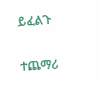ይፈልጉ

ተጨማሪ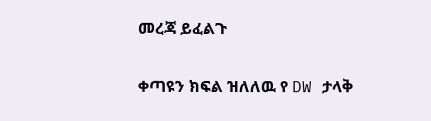መረጃ ይፈልጉ

ቀጣዩን ክፍል ዝለለዉ የ DW ታላቅ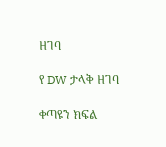ዘገባ

የ DW ታላቅ ዘገባ

ቀጣዩን ክፍል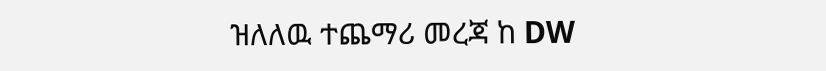ዝለለዉ ተጨማሪ መረጃ ከ DW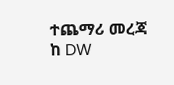ተጨማሪ መረጃ ከ DW